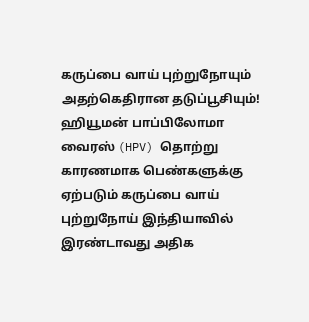கருப்பை வாய் புற்றுநோயும் அதற்கெதிரான தடுப்பூசியும்!
ஹியூமன் பாப்பிலோமா வைரஸ் (HPV) தொற்று காரணமாக பெண்களுக்கு ஏற்படும் கருப்பை வாய் புற்றுநோய் இந்தியாவில் இரண்டாவது அதிக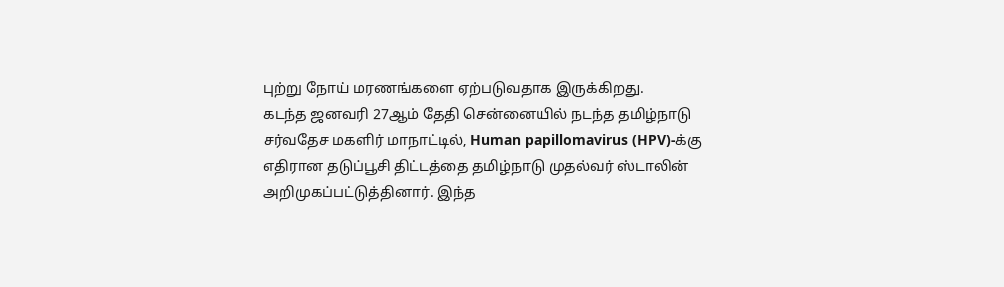புற்று நோய் மரணங்களை ஏற்படுவதாக இருக்கிறது.
கடந்த ஜனவரி 27ஆம் தேதி சென்னையில் நடந்த தமிழ்நாடு சர்வதேச மகளிர் மாநாட்டில், Human papillomavirus (HPV)-க்கு எதிரான தடுப்பூசி திட்டத்தை தமிழ்நாடு முதல்வர் ஸ்டாலின் அறிமுகப்பட்டுத்தினார். இந்த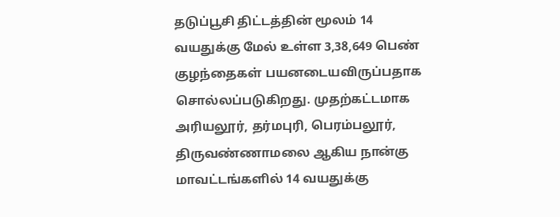தடுப்பூசி திட்டத்தின் மூலம் 14 வயதுக்கு மேல் உள்ள 3,38,649 பெண் குழந்தைகள் பயனடையவிருப்பதாக சொல்லப்படுகிறது. முதற்கட்டமாக அரியலூர், தர்மபுரி, பெரம்பலூர், திருவண்ணாமலை ஆகிய நான்கு மாவட்டங்களில் 14 வயதுக்கு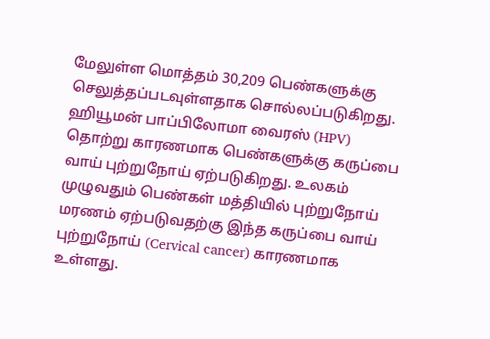மேலுள்ள மொத்தம் 30,209 பெண்களுக்கு செலுத்தப்படவுள்ளதாக சொல்லப்படுகிறது.
ஹியூமன் பாப்பிலோமா வைரஸ் (HPV) தொற்று காரணமாக பெண்களுக்கு கருப்பை வாய் புற்றுநோய் ஏற்படுகிறது. உலகம் முழுவதும் பெண்கள் மத்தியில் புற்றுநோய் மரணம் ஏற்படுவதற்கு இந்த கருப்பை வாய் புற்றுநோய் (Cervical cancer) காரணமாக உள்ளது.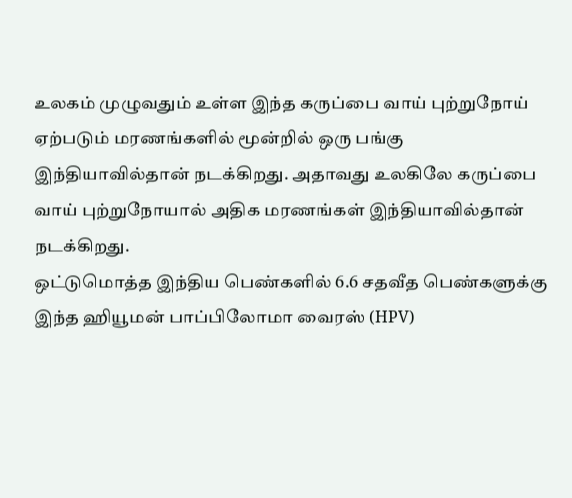உலகம் முழுவதும் உள்ள இந்த கருப்பை வாய் புற்றுநோய் ஏற்படும் மரணங்களில் மூன்றில் ஒரு பங்கு இந்தியாவில்தான் நடக்கிறது. அதாவது உலகிலே கருப்பை வாய் புற்றுநோயால் அதிக மரணங்கள் இந்தியாவில்தான் நடக்கிறது.
ஒட்டுமொத்த இந்திய பெண்களில் 6.6 சதவீத பெண்களுக்கு இந்த ஹியூமன் பாப்பிலோமா வைரஸ் (HPV)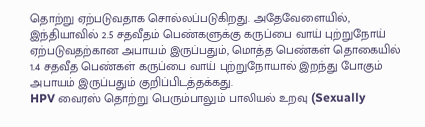தொற்று ஏற்படுவதாக சொல்லப்படுகிறது. அதேவேளையில், இந்தியாவில் 2.5 சதவீதம் பெண்களுக்கு கருப்பை வாய் புற்றுநோய் ஏற்படுவதற்கான அபாயம் இருப்பதும், மொத்த பெண்கள் தொகையில் 1.4 சதவீத பெண்கள் கருப்பை வாய் புற்றுநோயால் இறந்து போகும் அபாயம் இருப்பதும் குறிப்பிடத்தக்கது.
HPV வைரஸ் தொற்று பெரும்பாலும் பாலியல் உறவு (Sexually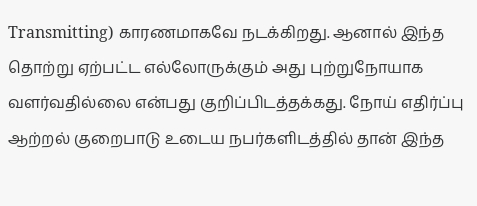Transmitting) காரணமாகவே நடக்கிறது. ஆனால் இந்த தொற்று ஏற்பட்ட எல்லோருக்கும் அது புற்றுநோயாக வளர்வதில்லை என்பது குறிப்பிடத்தக்கது. நோய் எதிர்ப்பு ஆற்றல் குறைபாடு உடைய நபர்களிடத்தில் தான் இந்த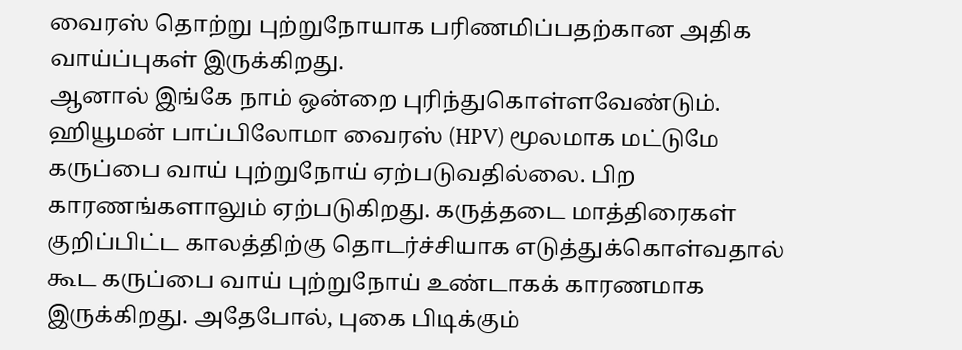வைரஸ் தொற்று புற்றுநோயாக பரிணமிப்பதற்கான அதிக வாய்ப்புகள் இருக்கிறது.
ஆனால் இங்கே நாம் ஒன்றை புரிந்துகொள்ளவேண்டும். ஹியூமன் பாப்பிலோமா வைரஸ் (HPV) மூலமாக மட்டுமே கருப்பை வாய் புற்றுநோய் ஏற்படுவதில்லை. பிற காரணங்களாலும் ஏற்படுகிறது. கருத்தடை மாத்திரைகள் குறிப்பிட்ட காலத்திற்கு தொடர்ச்சியாக எடுத்துக்கொள்வதால் கூட கருப்பை வாய் புற்றுநோய் உண்டாகக் காரணமாக இருக்கிறது. அதேபோல், புகை பிடிக்கும்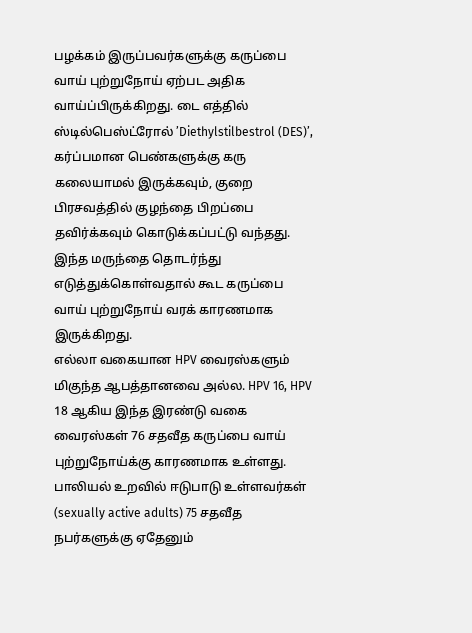பழக்கம் இருப்பவர்களுக்கு கருப்பை வாய் புற்றுநோய் ஏற்பட அதிக வாய்ப்பிருக்கிறது. டை எத்தில் ஸ்டில்பெஸ்ட்ரோல் ’Diethylstilbestrol (DES)’, கர்ப்பமான பெண்களுக்கு கரு கலையாமல் இருக்கவும், குறை பிரசவத்தில் குழந்தை பிறப்பை தவிர்க்கவும் கொடுக்கப்பட்டு வந்தது. இந்த மருந்தை தொடர்ந்து எடுத்துக்கொள்வதால் கூட கருப்பை வாய் புற்றுநோய் வரக் காரணமாக இருக்கிறது.
எல்லா வகையான HPV வைரஸ்களும் மிகுந்த ஆபத்தானவை அல்ல. HPV 16, HPV 18 ஆகிய இந்த இரண்டு வகை வைரஸ்கள் 76 சதவீத கருப்பை வாய் புற்றுநோய்க்கு காரணமாக உள்ளது. பாலியல் உறவில் ஈடுபாடு உள்ளவர்கள் (sexually active adults) 75 சதவீத நபர்களுக்கு ஏதேனும்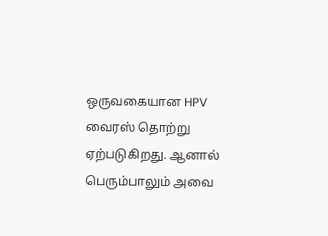ஒருவகையான HPV வைரஸ் தொற்று ஏற்படுகிறது. ஆனால் பெரும்பாலும் அவை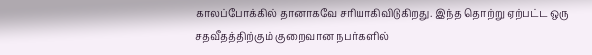காலப்போக்கில் தானாகவே சரியாகிவிடுகிறது. இந்த தொற்று ஏற்பட்ட ஒரு சதவீதத்திற்கும் குறைவான நபர்களில்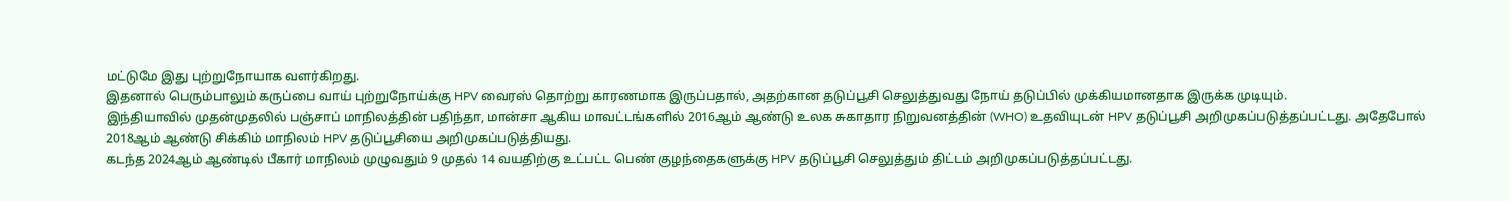மட்டுமே இது புற்றுநோயாக வளர்கிறது.
இதனால் பெரும்பாலும் கருப்பை வாய் புற்றுநோய்க்கு HPV வைரஸ் தொற்று காரணமாக இருப்பதால், அதற்கான தடுப்பூசி செலுத்துவது நோய் தடுப்பில் முக்கியமானதாக இருக்க முடியும்.
இந்தியாவில் முதன்முதலில் பஞ்சாப் மாநிலத்தின் பதிந்தா, மான்சா ஆகிய மாவட்டங்களில் 2016ஆம் ஆண்டு உலக சுகாதார நிறுவனத்தின் (WHO) உதவியுடன் HPV தடுப்பூசி அறிமுகப்படுத்தப்பட்டது. அதேபோல் 2018ஆம் ஆண்டு சிக்கிம் மாநிலம் HPV தடுப்பூசியை அறிமுகப்படுத்தியது.
கடந்த 2024ஆம் ஆண்டில் பீகார் மாநிலம் முழுவதும் 9 முதல் 14 வயதிற்கு உட்பட்ட பெண் குழந்தைகளுக்கு HPV தடுப்பூசி செலுத்தும் திட்டம் அறிமுகப்படுத்தப்பட்டது.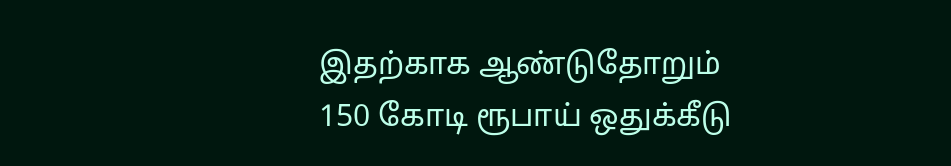இதற்காக ஆண்டுதோறும் 150 கோடி ரூபாய் ஒதுக்கீடு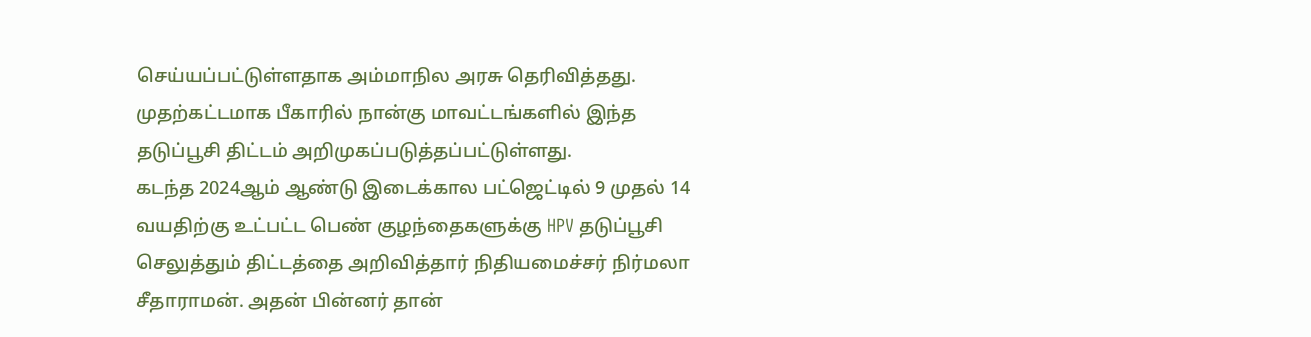செய்யப்பட்டுள்ளதாக அம்மாநில அரசு தெரிவித்தது. முதற்கட்டமாக பீகாரில் நான்கு மாவட்டங்களில் இந்த தடுப்பூசி திட்டம் அறிமுகப்படுத்தப்பட்டுள்ளது.
கடந்த 2024ஆம் ஆண்டு இடைக்கால பட்ஜெட்டில் 9 முதல் 14 வயதிற்கு உட்பட்ட பெண் குழந்தைகளுக்கு HPV தடுப்பூசி செலுத்தும் திட்டத்தை அறிவித்தார் நிதியமைச்சர் நிர்மலா சீதாராமன். அதன் பின்னர் தான்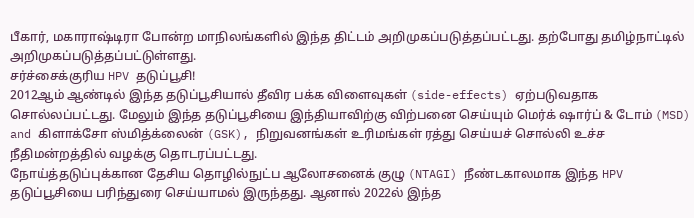பீகார், மகாராஷ்டிரா போன்ற மாநிலங்களில் இந்த திட்டம் அறிமுகப்படுத்தப்பட்டது. தற்போது தமிழ்நாட்டில் அறிமுகப்படுத்தப்பட்டுள்ளது.
சர்ச்சைக்குரிய HPV தடுப்பூசி!
2012ஆம் ஆண்டில் இந்த தடுப்பூசியால் தீவிர பக்க விளைவுகள் (side-effects) ஏற்படுவதாக சொல்லப்பட்டது. மேலும் இந்த தடுப்பூசியை இந்தியாவிற்கு விற்பனை செய்யும் மெர்க் ஷார்ப் & டோம் (MSD) and கிளாக்சோ ஸ்மித்க்லைன் (GSK), நிறுவனங்கள் உரிமங்கள் ரத்து செய்யச் சொல்லி உச்ச நீதிமன்றத்தில் வழக்கு தொடரப்பட்டது.
நோய்த்தடுப்புக்கான தேசிய தொழில்நுட்ப ஆலோசனைக் குழு (NTAGI) நீண்டகாலமாக இந்த HPV தடுப்பூசியை பரிந்துரை செய்யாமல் இருந்தது. ஆனால் 2022ல் இந்த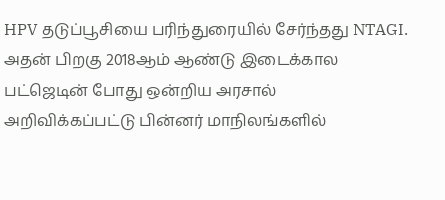HPV தடுப்பூசியை பரிந்துரையில் சேர்ந்தது NTAGI. அதன் பிறகு 2018ஆம் ஆண்டு இடைக்கால பட்ஜெடின் போது ஒன்றிய அரசால் அறிவிக்கப்பட்டு பின்னர் மாநிலங்களில்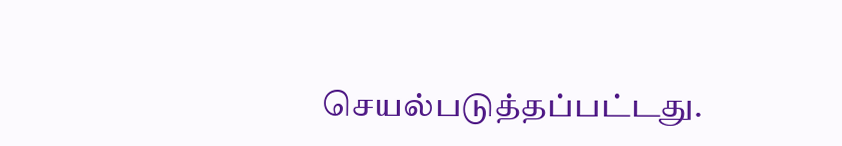செயல்படுத்தப்பட்டது.